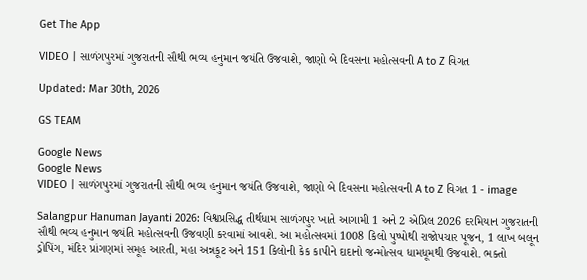Get The App

VIDEO | સાળંગપુરમાં ગુજરાતની સૌથી ભવ્ય હનુમાન જયંતિ ઉજવાશે, જાણો બે દિવસના મહોત્સવની A to Z વિગત

Updated: Mar 30th, 2026

GS TEAM

Google News
Google News
VIDEO | સાળંગપુરમાં ગુજરાતની સૌથી ભવ્ય હનુમાન જયંતિ ઉજવાશે, જાણો બે દિવસના મહોત્સવની A to Z વિગત 1 - image

Salangpur Hanuman Jayanti 2026: વિશ્વપ્રસિદ્ધ તીર્થધામ સાળંગપુર ખાતે આગામી 1 અને 2 એપ્રિલ 2026 દરમિયાન ગુજરાતની સૌથી ભવ્ય હનુમાન જયંતિ મહોત્સવની ઉજવણી કરવામાં આવશે. આ મહોત્સવમાં 1008 કિલો પુષ્પોથી રાજોપચાર પૂજન, 1 લાખ બલૂન ડ્રોપિંગ, મંદિર પ્રાંગણમાં સમૂહ આરતી, મહા અન્નકૂટ અને 151 કિલોની કેક કાપીને દાદાનો જન્મોત્સવ ધામધૂમથી ઉજવાશે. ભક્તો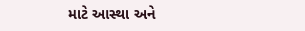માટે આસ્થા અને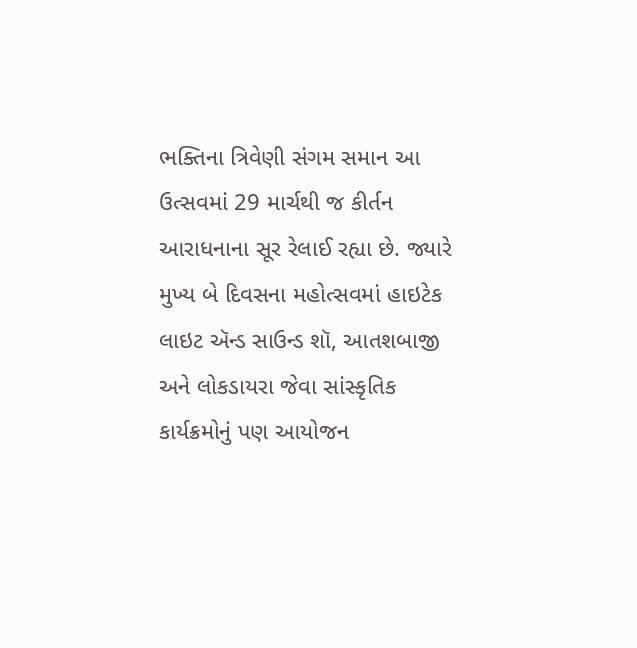ભક્તિના ત્રિવેણી સંગમ સમાન આ ઉત્સવમાં 29 માર્ચથી જ કીર્તન આરાધનાના સૂર રેલાઈ રહ્યા છે. જ્યારે મુખ્ય બે દિવસના મહોત્સવમાં હાઇટેક લાઇટ ઍન્ડ સાઉન્ડ શૉ, આતશબાજી અને લોકડાયરા જેવા સાંસ્કૃતિક કાર્યક્રમોનું પણ આયોજન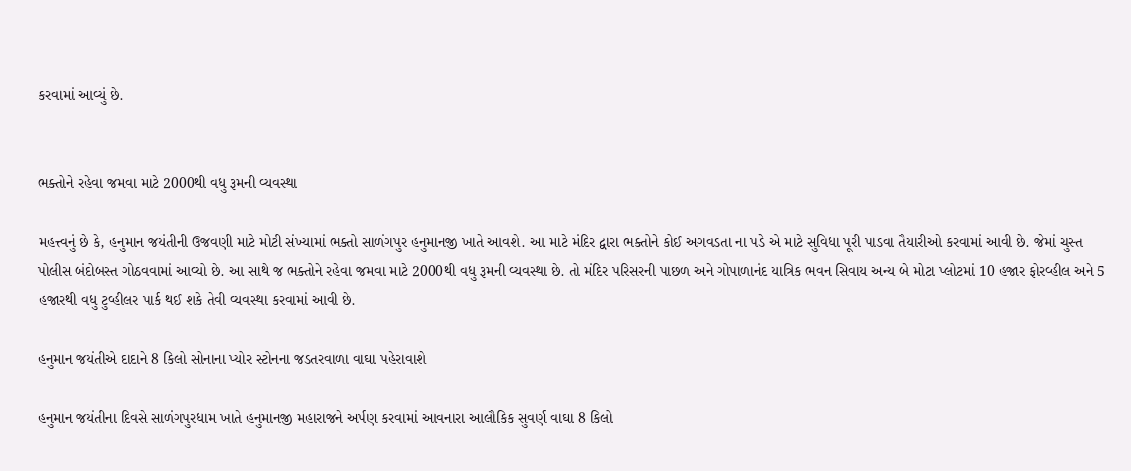કરવામાં આવ્યું છે.


ભક્તોને રહેવા જમવા માટે 2000થી વધુ રૂમની વ્યવસ્થા

મહત્ત્વનું છે કે, હનુમાન જયંતીની ઉજવણી માટે મોટી સંખ્યામાં ભક્તો સાળંગપુર હનુમાનજી ખાતે આવશે. આ માટે મંદિર દ્વારા ભક્તોને કોઈ અગવડતા ના પડે એ માટે સુવિધા પૂરી પાડવા તૈયારીઓ કરવામાં આવી છે. જેમાં ચુસ્ત પોલીસ બંદોબસ્ત ગોઠવવામાં આવ્યો છે. આ સાથે જ ભક્તોને રહેવા જમવા માટે 2000થી વધુ રૂમની વ્યવસ્થા છે. તો મંદિર પરિસરની પાછળ અને ગોપાળાનંદ યાત્રિક ભવન સિવાય અન્ય બે મોટા પ્લોટમાં 10 હજાર ફોરવ્હીલ અને 5 હજારથી વધુ ટુવ્હીલર પાર્ક થઈ શકે તેવી વ્યવસ્થા કરવામાં આવી છે.

હનુમાન જયંતીએ દાદાને 8 કિલો સોનાના પ્યોર સ્ટોનના જડતરવાળા વાઘા પહેરાવાશે

હનુમાન જયંતીના દિવસે સાળંગપુરધામ ખાતે હનુમાનજી મહારાજને અર્પણ કરવામાં આવનારા આલૌકિક સુવર્ણ વાઘા 8 કિલો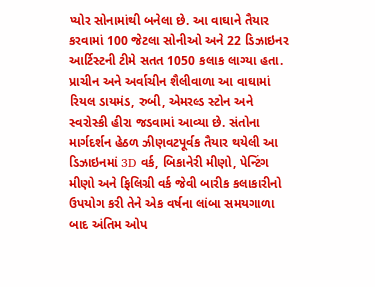પ્યોર સોનામાંથી બનેલા છે. આ વાઘાને તૈયાર કરવામાં 100 જેટલા સોનીઓ અને 22 ડિઝાઇનર આર્ટિસ્ટની ટીમે સતત 1050 કલાક લાગ્યા હતા. પ્રાચીન અને અર્વાચીન શૈલીવાળા આ વાઘામાં રિયલ ડાયમંડ, રુબી, એમરલ્ડ સ્ટોન અને સ્વરોસ્કી હીરા જડવામાં આવ્યા છે. સંતોના માર્ગદર્શન હેઠળ ઝીણવટપૂર્વક તૈયાર થયેલી આ ડિઝાઇનમાં 3D વર્ક, બિકાનેરી મીણો, પેન્ટિંગ મીણો અને ફિલિગ્રી વર્ક જેવી બારીક કલાકારીનો ઉપયોગ કરી તેને એક વર્ષના લાંબા સમયગાળા બાદ અંતિમ ઓપ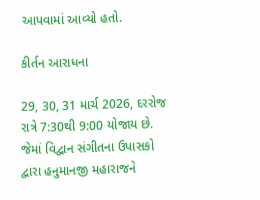આપવામાં આવ્યો હતો.

કીર્તન આરાધના

29, 30, 31 માર્ચ 2026, દરરોજ રાત્રે 7:30થી 9:00 યોજાય છે. જેમાં વિદ્વાન સંગીતના ઉપાસકો દ્વારા હનુમાનજી મહારાજને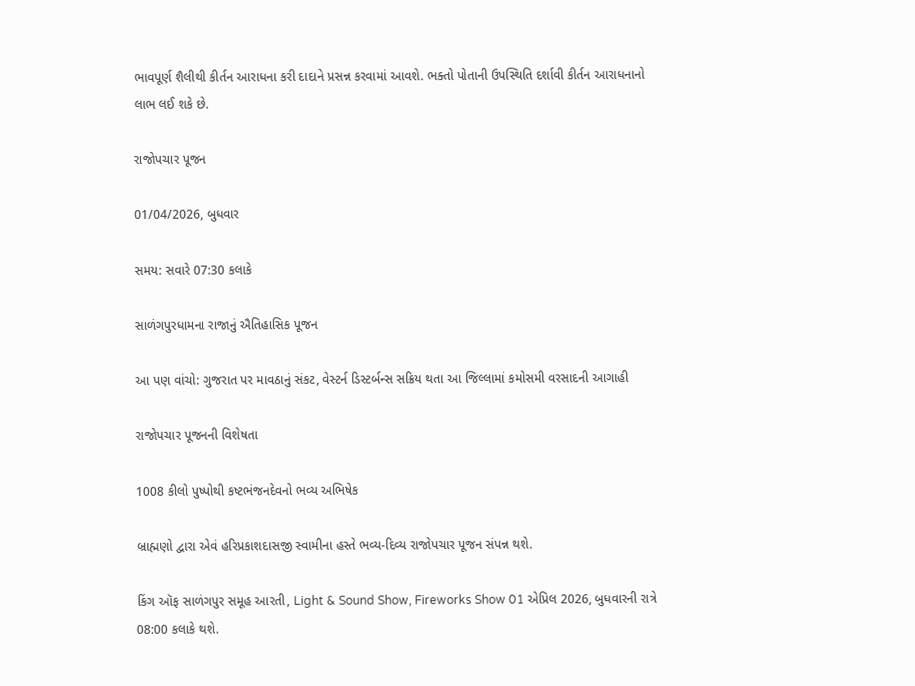ભાવપૂર્ણ શૈલીથી કીર્તન આરાધના કરી દાદાને પ્રસન્ન કરવામાં આવશે. ભક્તો પોતાની ઉપસ્થિતિ દર્શાવી કીર્તન આરાધનાનો લાભ લઈ શકે છે.

રાજોપચાર પૂજન

01/04/2026, બુધવાર

સમય: સવારે 07:30 કલાકે

સાળંગપુરધામના રાજાનું ઐતિહાસિક પૂજન

આ પણ વાંચો: ગુજરાત પર માવઠાનું સંકટ, વેસ્ટર્ન ડિસ્ટર્બન્સ સક્રિય થતા આ જિલ્લામાં કમોસમી વરસાદની આગાહી

રાજોપચાર પૂજનની વિશેષતા

1008 કીલો પુષ્પોથી કષ્ટભંજનદેવનો ભવ્ય અભિષેક

બ્રાહ્મણો દ્વારા એવં હરિપ્રકાશદાસજી સ્વામીના હસ્તે ભવ્ય-દિવ્ય રાજોપચાર પૂજન સંપન્ન થશે.

કિંગ ઑફ સાળંગપુર સમૂહ આરતી, Light & Sound Show, Fireworks Show 01 એપ્રિલ 2026, બુધવારની રાત્રે 08:00 કલાકે થશે.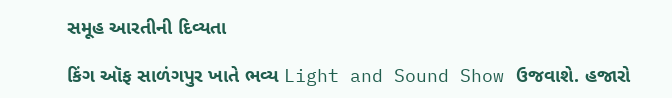સમૂહ આરતીની દિવ્યતા

કિંગ ઑફ સાળંગપુર ખાતે ભવ્ય Light and Sound Show ઉજવાશે. હજારો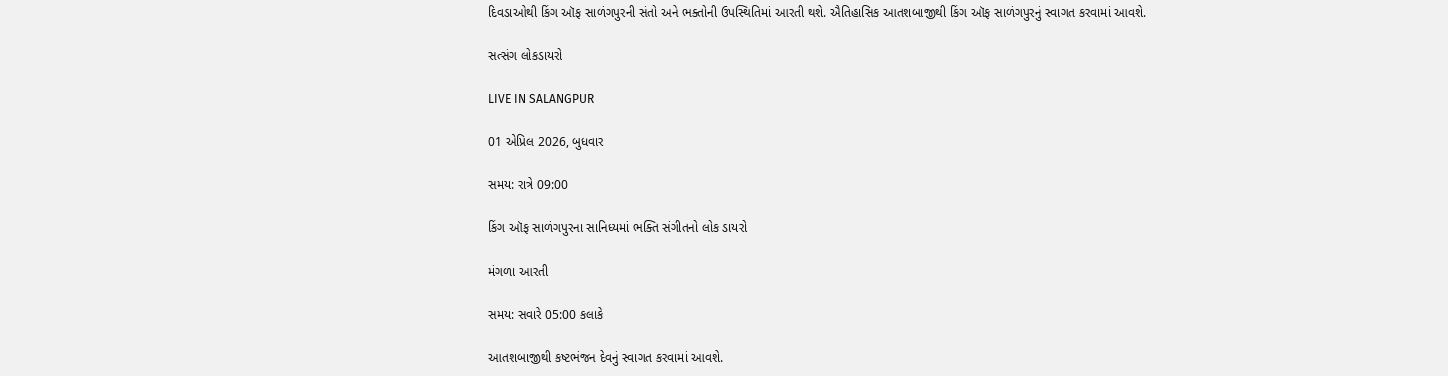દિવડાઓથી કિંગ ઑફ સાળંગપુરની સંતો અને ભક્તોની ઉપસ્થિતિમાં આરતી થશે. ઐતિહાસિક આતશબાજીથી કિંગ ઑફ સાળંગપુરનું સ્વાગત કરવામાં આવશે.

સત્સંગ લોકડાયરો

LIVE IN SALANGPUR

01 એપ્રિલ 2026, બુધવાર

સમય: રાત્રે 09:00

કિંગ ઑફ સાળંગપુરના સાનિધ્યમાં ભક્તિ સંગીતનો લોક ડાયરો

મંગળા આરતી

સમય: સવારે 05:00 કલાકે

આતશબાજીથી કષ્ટભંજન દેવનું સ્વાગત કરવામાં આવશે.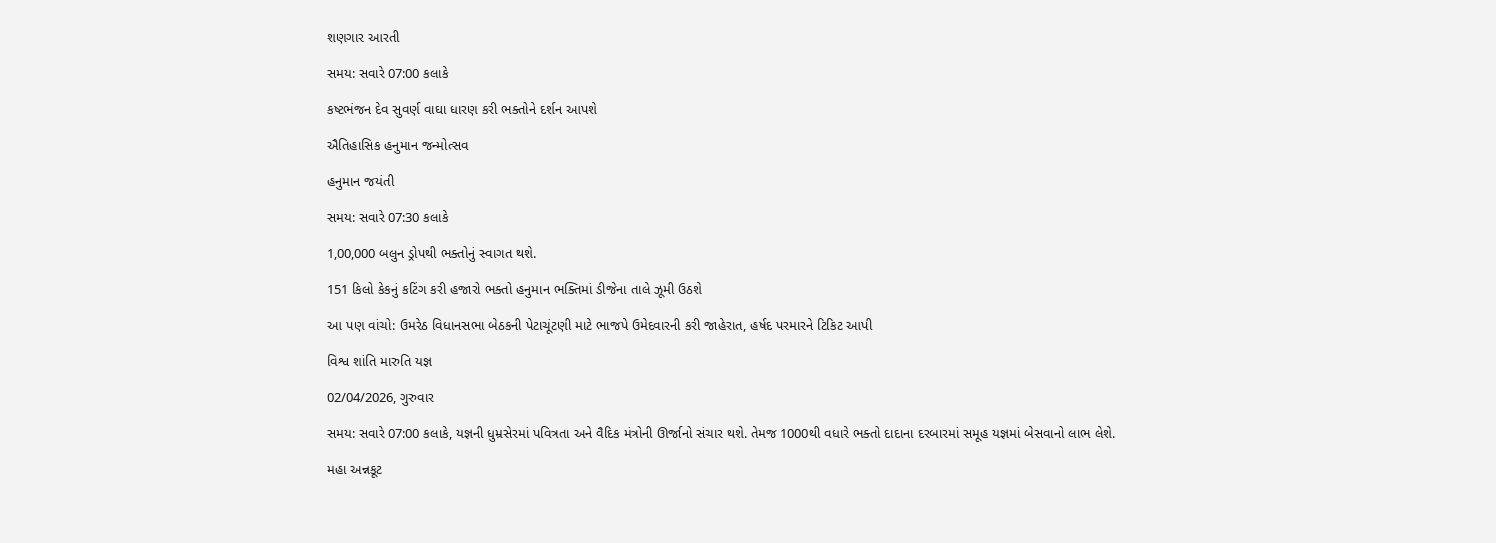શણગાર આરતી

સમય: સવારે 07:00 કલાકે

કષ્ટભંજન દેવ સુવર્ણ વાઘા ધારણ કરી ભક્તોને દર્શન આપશે

ઐતિહાસિક હનુમાન જન્મોત્સવ

હનુમાન જયંતી

સમય: સવારે 07:30 કલાકે

1,00,000 બલુન ડ્રોપથી ભક્તોનું સ્વાગત થશે.

151 કિલો કેકનું કટિંગ કરી હજારો ભક્તો હનુમાન ભક્તિમાં ડીજેના તાલે ઝૂમી ઉઠશે

આ પણ વાંચો: ઉમરેઠ વિધાનસભા બેઠકની પેટાચૂંટણી માટે ભાજપે ઉમેદવારની કરી જાહેરાત, હર્ષદ પરમારને ટિકિટ આપી

વિશ્વ શાંતિ મારુતિ યજ્ઞ

02/04/2026, ગુરુવાર

સમય: સવારે 07:00 કલાકે, યજ્ઞની ધુમ્રસેરમાં પવિત્રતા અને વૈદિક મંત્રોની ઊર્જાનો સંચાર થશે. તેમજ 1000થી વધારે ભક્તો દાદાના દરબારમાં સમૂહ યજ્ઞમાં બેસવાનો લાભ લેશે.

મહા અન્નકૂટ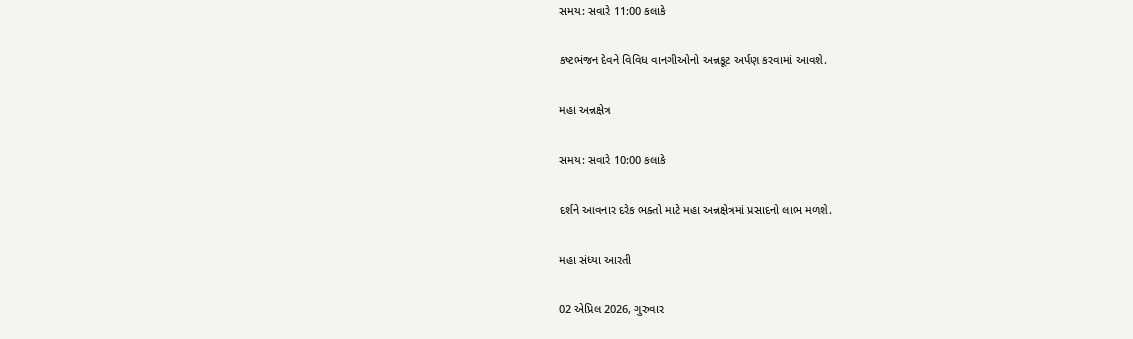સમય: સવારે 11:00 કલાકે

કષ્ટભંજન દેવને વિવિધ વાનગીઓનો અન્નકૂટ અર્પણ કરવામાં આવશે.

મહા અન્નક્ષેત્ર

સમય: સવારે 10:00 કલાકે

દર્શને આવનાર દરેક ભક્તો માટે મહા અન્નક્ષેત્રમાં પ્રસાદનો લાભ મળશે.

મહા સંધ્યા આરતી

02 એપ્રિલ 2026, ગુરુવાર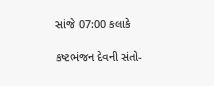સાંજે 07:00 કલાકે

કષ્ટભંજન દેવની સંતો-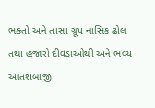ભક્તો અને તાસા ગ્રૂપ નાસિક ઢોલ તથા હજારો દીવડાઓથી અને ભવ્ય આતશબાજી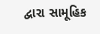દ્વારા સામૂહિક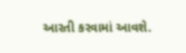આરતી કરવામાં આવશે.